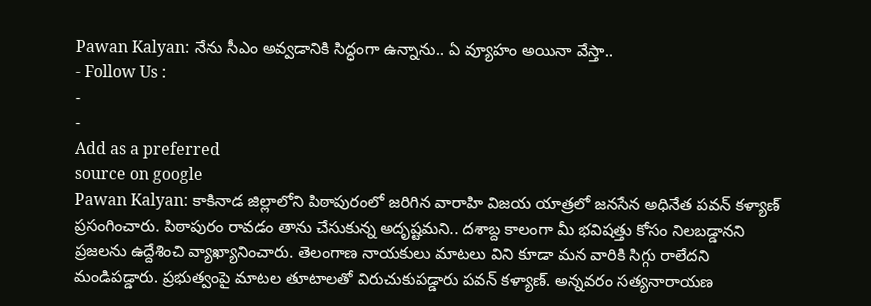Pawan Kalyan: నేను సీఎం అవ్వడానికి సిద్ధంగా ఉన్నాను.. ఏ వ్యూహం అయినా వేస్తా..
- Follow Us :
-
-
Add as a preferred
source on google
Pawan Kalyan: కాకినాడ జిల్లాలోని పిఠాపురంలో జరిగిన వారాహి విజయ యాత్రలో జనసేన అధినేత పవన్ కళ్యాణ్ ప్రసంగించారు. పిఠాపురం రావడం తాను చేసుకున్న అదృష్టమని.. దశాబ్ద కాలంగా మీ భవిషత్తు కోసం నిలబడ్డానని ప్రజలను ఉద్దేశించి వ్యాఖ్యానించారు. తెలంగాణ నాయకులు మాటలు విని కూడా మన వారికి సిగ్గు రాలేదని మండిపడ్డారు. ప్రభుత్వంపై మాటల తూటాలతో విరుచుకుపడ్డారు పవన్ కళ్యాణ్. అన్నవరం సత్యనారాయణ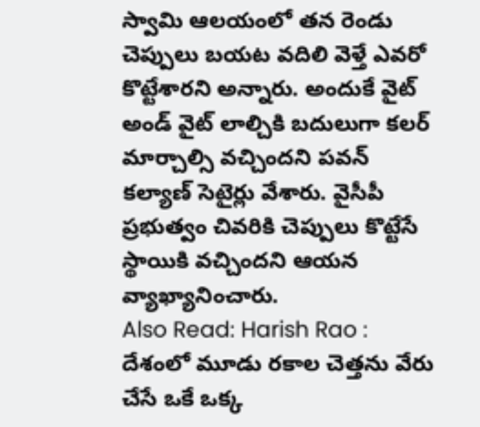స్వామి ఆలయంలో తన రెండు చెప్పులు బయట వదిలి వెళ్తే ఎవరో కొట్టేశారని అన్నారు. అందుకే వైట్ అండ్ వైట్ లాల్చికి బదులుగా కలర్ మార్చాల్సి వచ్చిందని పవన్ కల్యాణ్ సెటైర్లు వేశారు. వైసీపీ ప్రభుత్వం చివరికి చెప్పులు కొట్టేసే స్థాయికి వచ్చిందని ఆయన వ్యాఖ్యానించారు.
Also Read: Harish Rao : దేశంలో మూడు రకాల చెత్తను వేరు చేసే ఒకే ఒక్క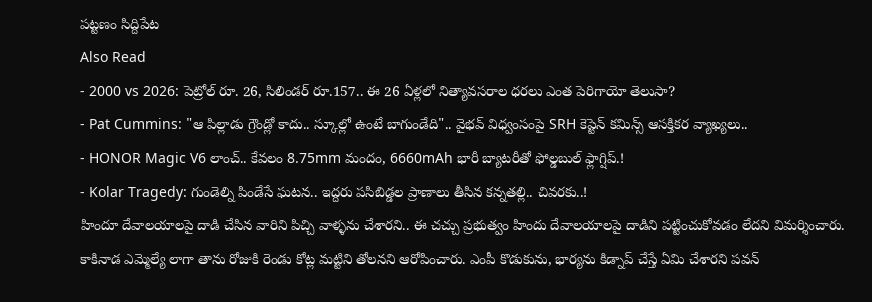పట్టణం సిద్దిపేట
Also Read
- 2000 vs 2026: పెట్రోల్ రూ. 26, సిలిండర్ రూ.157.. ఈ 26 ఏళ్లలో నిత్యావసరాల ధరలు ఎంత పెరిగాయో తెలుసా?
- Pat Cummins: "ఆ పిల్లాడు గ్రౌండ్లో కాదు.. స్కూల్లో ఉంటే బాగుండేది".. వైభవ్ విధ్వంసంపై SRH కెప్టెన్ కమిన్స్ ఆసక్తికర వ్యాఖ్యలు..
- HONOR Magic V6 లాంచ్.. కేవలం 8.75mm మందం, 6660mAh భారీ బ్యాటరీతో ఫోల్డబుల్ ఫ్లాగ్షిప్.!
- Kolar Tragedy: గుండెల్ని పిండేసే ఘటన.. ఇద్దరు పసిబిడ్డల ప్రాణాలు తీసిన కన్నతల్లి.. చివరకు..!
హిందూ దేవాలయాలపై దాడి చేసిన వారిని పిచ్చి వాళ్ళను చేశారని.. ఈ చచ్చు ప్రభుత్వం హిందు దేవాలయాలపై దాడిని పట్టించుకోవడం లేదని విమర్శించారు. కాకినాడ ఎమ్మెల్యే లాగా తాను రోజుకి రెండు కోట్ల మట్టిని తోలనని ఆరోపించారు. ఎంపీ కొడుకును, భార్యను కిడ్నాప్ చేస్తే ఏమి చేశారని పవన్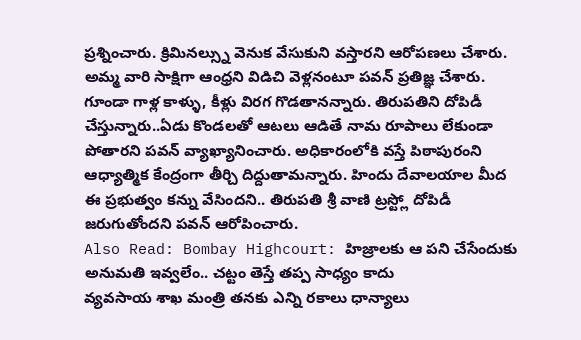ప్రశ్నించారు. క్రిమినల్స్ను వెనుక వేసుకుని వస్తారని ఆరోపణలు చేశారు. అమ్మ వారి సాక్షిగా ఆంధ్రని విడిచి వెళ్లనంటూ పవన్ ప్రతిజ్ఞ చేశారు. గూండా గాళ్ల కాళ్ళు, కీళ్లు విరగ గొడతానన్నారు. తిరుపతిని దోపిడీ చేస్తున్నారు..ఏడు కొండలతో ఆటలు ఆడితే నామ రూపాలు లేకుండా పోతారని పవన్ వ్యాఖ్యానించారు. అధికారంలోకి వస్తే పిఠాపురంని ఆధ్యాత్మిక కేంద్రంగా తీర్చి దిద్దుతామన్నారు. హిందు దేవాలయాల మీద ఈ ప్రభుత్వం కన్ను వేసిందని.. తిరుపతి శ్రీ వాణి ట్రస్ట్లో దోపిడీ జరుగుతోందని పవన్ ఆరోపించారు.
Also Read: Bombay Highcourt: హిజ్రాలకు ఆ పని చేసేందుకు అనుమతి ఇవ్వలేం.. చట్టం తెస్తే తప్ప సాధ్యం కాదు
వ్యవసాయ శాఖ మంత్రి తనకు ఎన్ని రకాలు ధాన్యాలు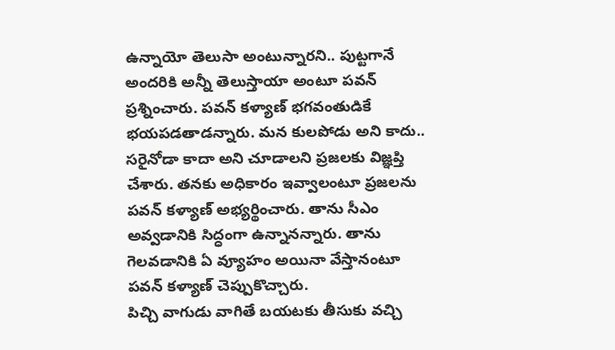ఉన్నాయో తెలుసా అంటున్నారని.. పుట్టగానే అందరికి అన్నీ తెలుస్తాయా అంటూ పవన్ ప్రశ్నించారు. పవన్ కళ్యాణ్ భగవంతుడికే భయపడతాడన్నారు. మన కులపోడు అని కాదు.. సరైనోడా కాదా అని చూడాలని ప్రజలకు విజ్ఞప్తి చేశారు. తనకు అధికారం ఇవ్వాలంటూ ప్రజలను పవన్ కళ్యాణ్ అభ్యర్థించారు. తాను సీఎం అవ్వడానికి సిద్ధంగా ఉన్నానన్నారు. తాను గెలవడానికి ఏ వ్యూహం అయినా వేస్తానంటూ పవన్ కళ్యాణ్ చెప్పుకొచ్చారు.
పిచ్చి వాగుడు వాగితే బయటకు తీసుకు వచ్చి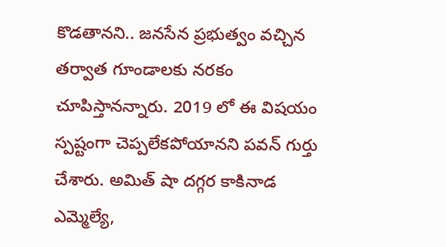కొడతానని.. జనసేన ప్రభుత్వం వచ్చిన తర్వాత గూండాలకు నరకం చూపిస్తానన్నారు. 2019 లో ఈ విషయం స్పష్టంగా చెప్పలేకపోయానని పవన్ గుర్తు చేశారు. అమిత్ షా దగ్గర కాకినాడ ఎమ్మెల్యే,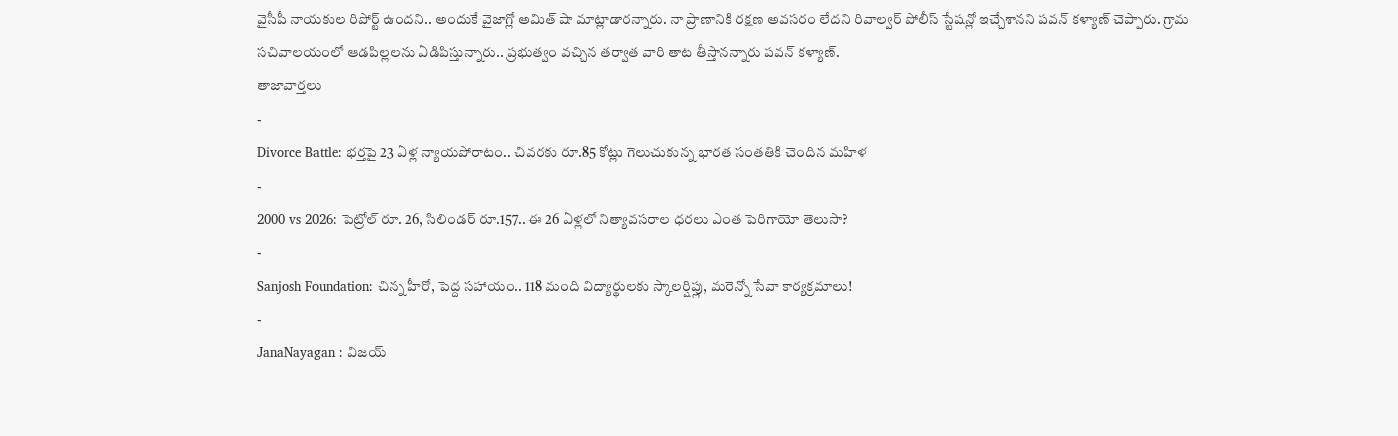వైసీపీ నాయకుల రిపోర్ట్ ఉందని.. అందుకే వైజాగ్లో అమిత్ షా మాట్లాడారన్నారు. నా ప్రాణానికి రక్షణ అవసరం లేదని రివాల్వర్ పోలీస్ స్టేషన్లో ఇచ్చేశానని పవన్ కళ్యాణ్ చెప్పారు. గ్రామ సచివాలయంలో ఆడపిల్లలను ఏడిపిస్తున్నారు.. ప్రభుత్వం వచ్చిన తర్వాత వారి తాట తీస్తానన్నారు పవన్ కళ్యాణ్.
తాజావార్తలు
-
Divorce Battle: భర్తపై 23 ఏళ్ల న్యాయపోరాటం.. చివరకు రూ.85 కోట్లు గెలుచుకున్న భారత సంతతికి చెందిన మహిళ
-
2000 vs 2026: పెట్రోల్ రూ. 26, సిలిండర్ రూ.157.. ఈ 26 ఏళ్లలో నిత్యావసరాల ధరలు ఎంత పెరిగాయో తెలుసా?
-
Sanjosh Foundation: చిన్న హీరో, పెద్ద సహాయం.. 118 మంది విద్యార్థులకు స్కాలర్షిప్లు, మరెన్నో సేవా కార్యక్రమాలు!
-
JanaNayagan : విజయ్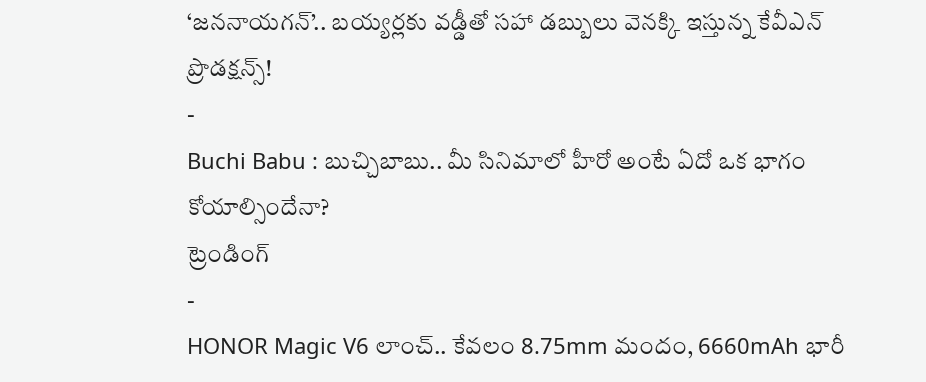‘జననాయగన్’.. బయ్యర్లకు వడ్డీతో సహా డబ్బులు వెనక్కి ఇస్తున్న కేవీఎన్ ప్రొడక్షన్స్!
-
Buchi Babu : బుచ్చిబాబు.. మీ సినిమాలో హీరో అంటే ఏదో ఒక భాగం కోయాల్సిందేనా?
ట్రెండింగ్
-
HONOR Magic V6 లాంచ్.. కేవలం 8.75mm మందం, 6660mAh భారీ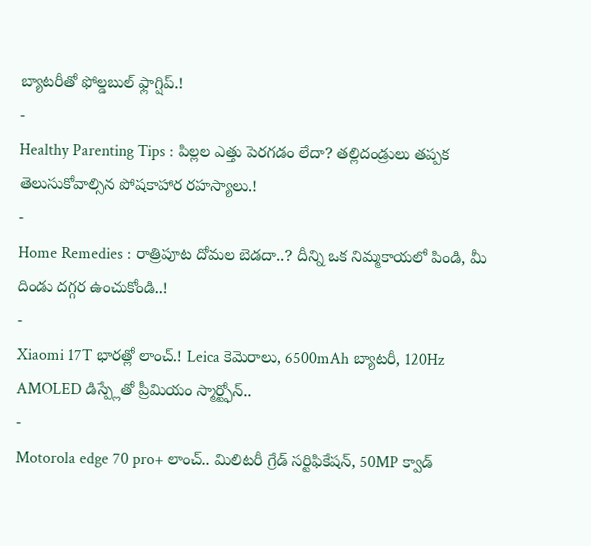బ్యాటరీతో ఫోల్డబుల్ ఫ్లాగ్షిప్.!
-
Healthy Parenting Tips : పిల్లల ఎత్తు పెరగడం లేదా? తల్లిదండ్రులు తప్పక తెలుసుకోవాల్సిన పోషకాహార రహస్యాలు.!
-
Home Remedies : రాత్రిపూట దోమల బెడదా..? దీన్ని ఒక నిమ్మకాయలో పిండి, మీ దిండు దగ్గర ఉంచుకోండి..!
-
Xiaomi 17T భారత్లో లాంచ్.! Leica కెమెరాలు, 6500mAh బ్యాటరీ, 120Hz AMOLED డిస్ప్లేతో ప్రీమియం స్మార్ట్ఫోన్..
-
Motorola edge 70 pro+ లాంచ్.. మిలిటరీ గ్రేడ్ సర్టిఫికేషన్, 50MP క్వాడ్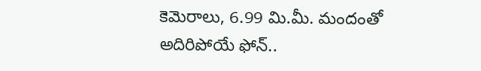కెమెరాలు, 6.99 మి.మీ. మందంతో అదిరిపోయే ఫోన్..